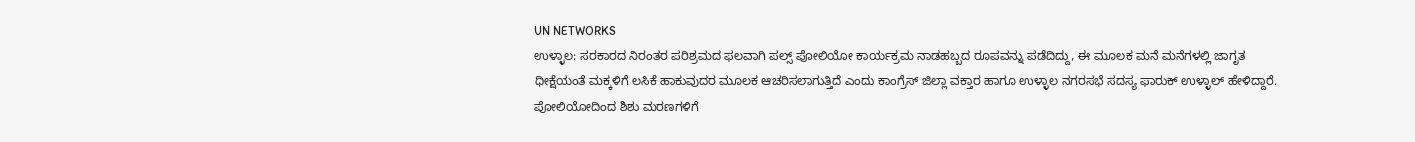UN NETWORKS
ಉಳ್ಳಾಲ: ಸರಕಾರದ ನಿರಂತರ ಪರಿಶ್ರಮದ ಫಲವಾಗಿ ಪಲ್ಸ್ ಪೋಲಿಯೋ ಕಾರ್ಯಕ್ರಮ ನಾಡಹಬ್ಬದ ರೂಪವನ್ನು ಪಡೆದಿದ್ದು, ಈ ಮೂಲಕ ಮನೆ ಮನೆಗಳಲ್ಲಿ ಜಾಗೃತ ಧೀಕ್ಷೆಯಂತೆ ಮಕ್ಕಳಿಗೆ ಲಸಿಕೆ ಹಾಕುವುದರ ಮೂಲಕ ಆಚರಿಸಲಾಗುತ್ತಿದೆ ಎಂದು ಕಾಂಗ್ರೆಸ್ ಜಿಲ್ಲಾ ವಕ್ತಾರ ಹಾಗೂ ಉಳ್ಳಾಲ ನಗರಸಭೆ ಸದಸ್ಯ ಫಾರುಕ್ ಉಳ್ಳಾಲ್ ಹೇಳಿದ್ದಾರೆ.
ಪೋಲಿಯೋದಿಂದ ಶಿಶು ಮರಣಗಳಿಗೆ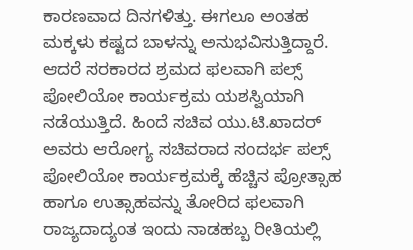ಕಾರಣವಾದ ದಿನಗಳಿತ್ತು. ಈಗಲೂ ಅಂತಹ ಮಕ್ಕಳು ಕಷ್ಟದ ಬಾಳನ್ನು ಅನುಭವಿಸುತ್ತಿದ್ದಾರೆ. ಆದರೆ ಸರಕಾರದ ಶ್ರಮದ ಫಲವಾಗಿ ಪಲ್ಸ್ ಪೋಲಿಯೋ ಕಾರ್ಯಕ್ರಮ ಯಶಸ್ವಿಯಾಗಿ ನಡೆಯುತ್ತಿದೆ. ಹಿಂದೆ ಸಚಿವ ಯು.ಟಿ.ಖಾದರ್ ಅವರು ಆರೋಗ್ಯ ಸಚಿವರಾದ ಸಂದರ್ಭ ಪಲ್ಸ್ ಪೋಲಿಯೋ ಕಾರ್ಯಕ್ರಮಕ್ಕೆ ಹೆಚ್ಚಿನ ಪ್ರೋತ್ಸಾಹ ಹಾಗೂ ಉತ್ಸಾಹವನ್ನು ತೋರಿದ ಫಲವಾಗಿ ರಾಜ್ಯದಾದ್ಯಂತ ಇಂದು ನಾಡಹಬ್ಬ ರೀತಿಯಲ್ಲಿ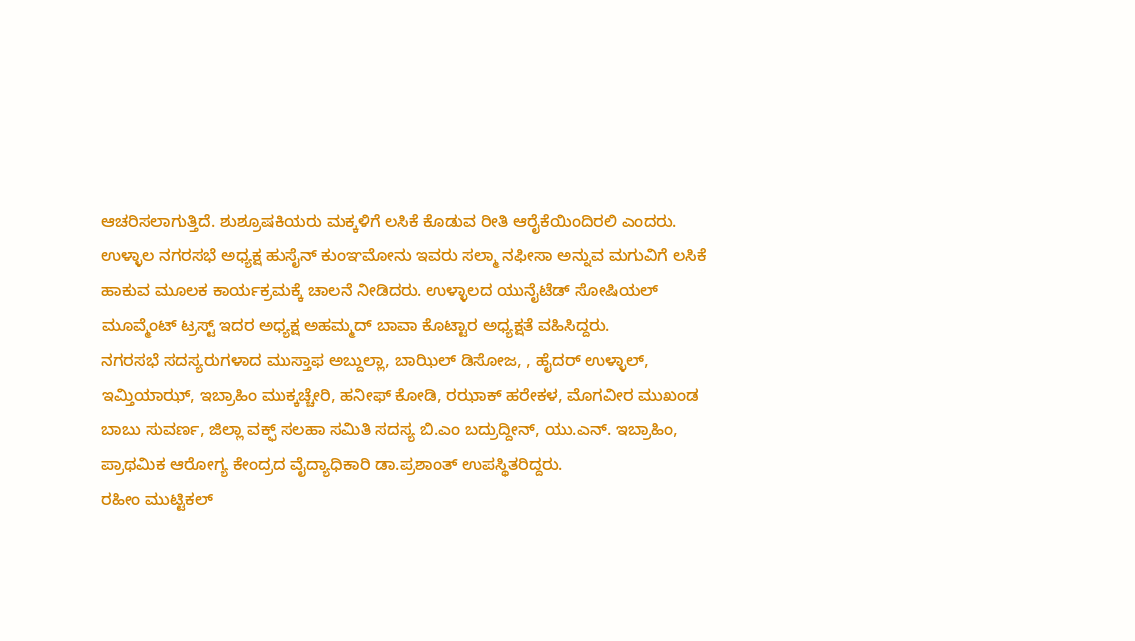ಆಚರಿಸಲಾಗುತ್ತಿದೆ. ಶುಶ್ರೂಷಕಿಯರು ಮಕ್ಕಳಿಗೆ ಲಸಿಕೆ ಕೊಡುವ ರೀತಿ ಆರೈಕೆಯಿಂದಿರಲಿ ಎಂದರು.
ಉಳ್ಳಾಲ ನಗರಸಭೆ ಅಧ್ಯಕ್ಷ ಹುಸೈನ್ ಕುಂಞಮೋನು ಇವರು ಸಲ್ಮಾ ನಫೀಸಾ ಅನ್ನುವ ಮಗುವಿಗೆ ಲಸಿಕೆ ಹಾಕುವ ಮೂಲಕ ಕಾರ್ಯಕ್ರಮಕ್ಕೆ ಚಾಲನೆ ನೀಡಿದರು. ಉಳ್ಳಾಲದ ಯುನೈಟೆಡ್ ಸೋಷಿಯಲ್ ಮೂವ್ಮೆಂಟ್ ಟ್ರಸ್ಟ್ ಇದರ ಅಧ್ಯಕ್ಷ ಅಹಮ್ಮದ್ ಬಾವಾ ಕೊಟ್ಟಾರ ಅಧ್ಯಕ್ಷತೆ ವಹಿಸಿದ್ದರು.
ನಗರಸಭೆ ಸದಸ್ಯರುಗಳಾದ ಮುಸ್ತಾಫ ಅಬ್ದುಲ್ಲಾ, ಬಾಝಿಲ್ ಡಿಸೋಜ, , ಹೈದರ್ ಉಳ್ಳಾಲ್, ಇಮ್ತಿಯಾಝ್, ಇಬ್ರಾಹಿಂ ಮುಕ್ಕಚ್ಚೇರಿ, ಹನೀಫ್ ಕೋಡಿ, ರಝಾಕ್ ಹರೇಕಳ, ಮೊಗವೀರ ಮುಖಂಡ ಬಾಬು ಸುವರ್ಣ, ಜಿಲ್ಲಾ ವಕ್ಫ್ ಸಲಹಾ ಸಮಿತಿ ಸದಸ್ಯ ಬಿ.ಎಂ ಬದ್ರುದ್ದೀನ್, ಯು.ಎನ್. ಇಬ್ರಾಹಿಂ, ಪ್ರಾಥಮಿಕ ಆರೋಗ್ಯ ಕೇಂದ್ರದ ವೈದ್ಯಾಧಿಕಾರಿ ಡಾ.ಪ್ರಶಾಂತ್ ಉಪಸ್ಥಿತರಿದ್ದರು.
ರಹೀಂ ಮುಟ್ಟಿಕಲ್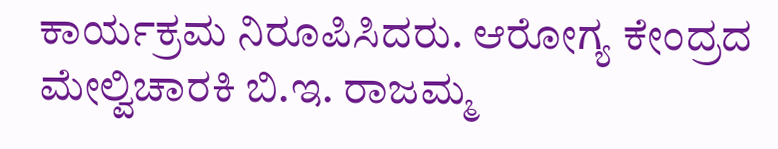ಕಾರ್ಯಕ್ರಮ ನಿರೂಪಿಸಿದರು. ಆರೋಗ್ಯ ಕೇಂದ್ರದ ಮೇಲ್ವಿಚಾರಕಿ ಬಿ.ಇ. ರಾಜಮ್ಮ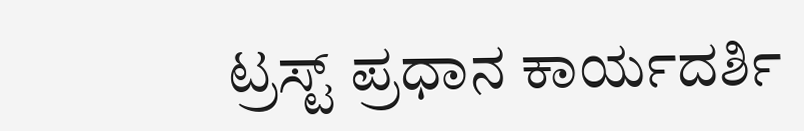ಟ್ರಸ್ಟ್ ಪ್ರಧಾನ ಕಾರ್ಯದರ್ಶಿ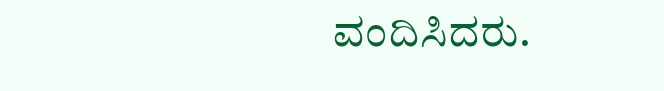ವಂದಿಸಿದರು.